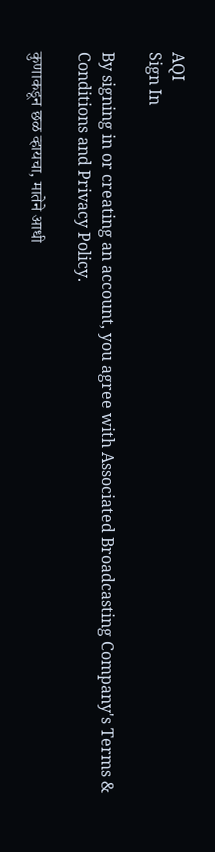AQI
Sign In

By signing in or creating an account, you agree with Associated Broadcasting Company's Terms & Conditions and Privacy Policy.

कुणाकडून छळ व्हायचा, मातेने आधी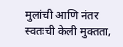मुलांची आणि नंतर स्वतःची केली मुक्तता,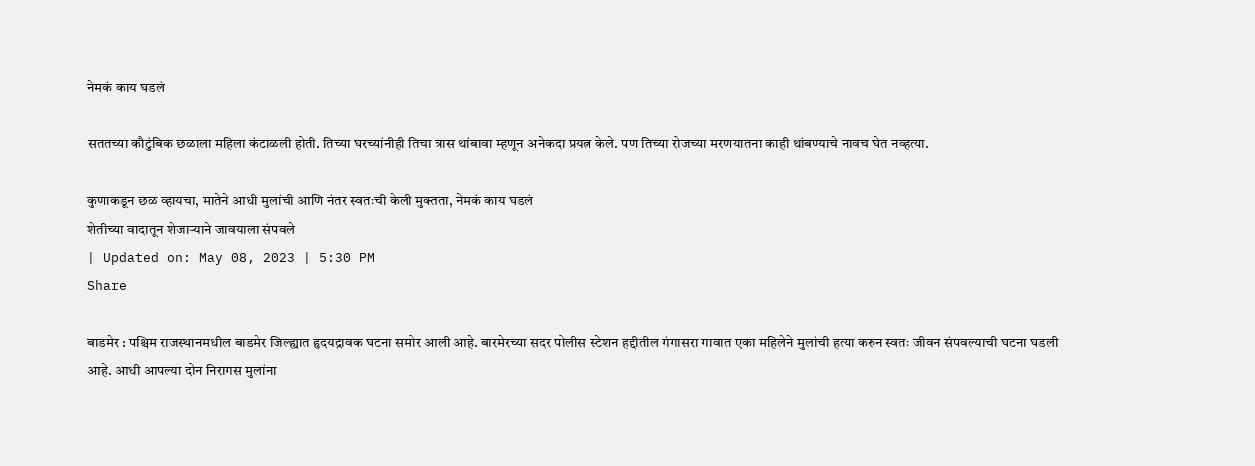नेमकं काय घडलं

सततच्या कौटुंबिक छळाला महिला कंटाळली होती. तिच्या घरच्यांनीही तिचा त्रास थांबावा म्हणून अनेकदा प्रयत्न केले. पण तिच्या रोजच्या मरणयातना काही थांबण्याचे नावच घेत नव्हत्या.

कुणाकडून छळ व्हायचा, मातेने आधी मुलांची आणि नंतर स्वतःची केली मुक्तता, नेमकं काय घडलं
शेतीच्या वादातून शेजाऱ्याने जावयाला संपवले
| Updated on: May 08, 2023 | 5:30 PM
Share

बाडमेर : पश्चिम राजस्थानमधील बाडमेर जिल्ह्यात हृदयद्रावक घटना समोर आली आहे. बारमेरच्या सदर पोलीस स्टेशन हद्दीतील गंगासरा गावात एका महिलेने मुलांची हत्या करुन स्वतः जीवन संपवल्याची घटना घडली आहे. आधी आपल्या दोन निरागस मुलांना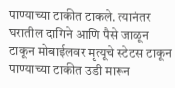पाण्याच्या टाकीत टाकले. त्यानंतर घरातील दागिने आणि पैसे जाळून टाकून मोबाईलवर मृत्यूचे स्टेटस टाकून पाण्याच्या टाकीत उडी मारून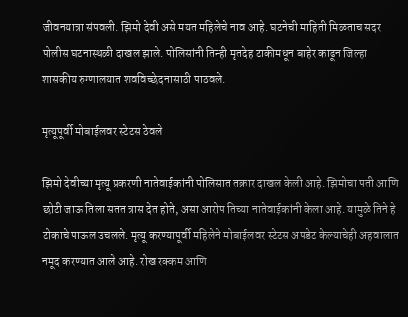जीवनयात्रा संपवली. झिमो देवी असे मयत महिलेचे नाव आहे. घटनेची माहिती मिळताच सदर पोलीस घटनास्थळी दाखल झाले. पोलिसांनी तिन्ही मृतदेह टाकीमधून बाहेर काढून जिल्हा शासकीय रुग्णालयात शवविच्छेदनासाठी पाठवले.

मृत्यूपूर्वी मोबाईलवर स्टेटस ठेवले

झिमो देवीच्या मृत्यू प्रकरणी नातेवाईकांनी पोलिसात तक्रार दाखल केली आहे. झिमोचा पती आणि छोटी जाऊ तिला सतत त्रास देत होते, असा आरोप तिच्या नातेवाईकांनी केला आहे. यामुळे तिने हे टोकाचे पाऊल उचलले. मृत्यू करण्यापूर्वी महिलेने मोबाईलवर स्टेटस अपडेट केल्याचेही अहवालात नमूद करण्यात आले आहे. रोख रक्कम आणि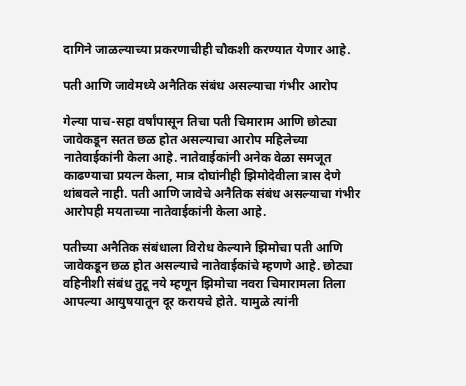दागिने जाळल्याच्या प्रकरणाचीही चौकशी करण्यात येणार आहे.

पती आणि जावेमध्ये अनैतिक संबंध असल्याचा गंभीर आरोप

गेल्या पाच-सहा वर्षांपासून तिचा पती चिमाराम आणि छोट्या जावेकडून सतत छळ होत असल्याचा आरोप महिलेच्या नातेवाईकांनी केला आहे. नातेवाईकांनी अनेक वेळा समजूत काढण्याचा प्रयत्न केला, मात्र दोघांनीही झिमोदेवीला त्रास देणे थांबवले नाही. पती आणि जावेचे अनैतिक संबंध असल्याचा गंभीर आरोपही मयताच्या नातेवाईकांनी केला आहे.

पतीच्या अनैतिक संबंधाला विरोध केल्याने झिमोचा पती आणि जावेकडून छळ होत असल्याचे नातेवाईकांचे म्हणणे आहे. छोट्या वहिनीशी संबंध तुटू नये म्हणून झिमोचा नवरा चिमारामला तिला आपल्या आयुषयातून दूर करायचे होते. यामुळे त्यांनी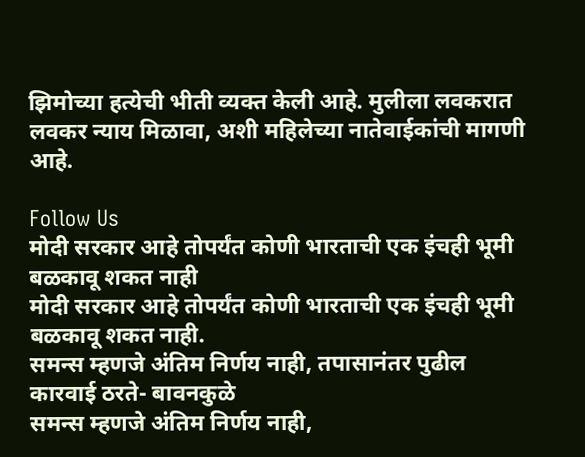झिमोच्या हत्येची भीती व्यक्त केली आहे. मुलीला लवकरात लवकर न्याय मिळावा, अशी महिलेच्या नातेवाईकांची मागणी आहे.

Follow Us
मोदी सरकार आहे तोपर्यंत कोणी भारताची एक इंचही भूमी बळकावू शकत नाही
मोदी सरकार आहे तोपर्यंत कोणी भारताची एक इंचही भूमी बळकावू शकत नाही.
समन्स म्हणजे अंतिम निर्णय नाही, तपासानंतर पुढील कारवाई ठरते- बावनकुळे
समन्स म्हणजे अंतिम निर्णय नाही,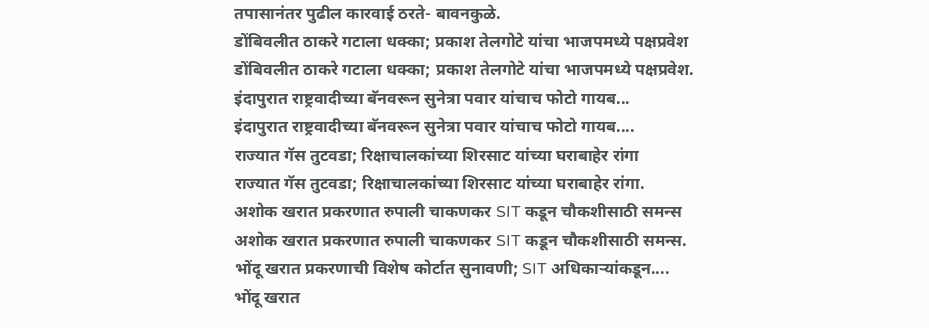तपासानंतर पुढील कारवाई ठरते- बावनकुळे.
डोंबिवलीत ठाकरे गटाला धक्का; प्रकाश तेलगोटे यांचा भाजपमध्ये पक्षप्रवेश
डोंबिवलीत ठाकरे गटाला धक्का; प्रकाश तेलगोटे यांचा भाजपमध्ये पक्षप्रवेश.
इंदापुरात राष्ट्रवादीच्या बॅनवरून सुनेत्रा पवार यांचाच फोटो गायब...
इंदापुरात राष्ट्रवादीच्या बॅनवरून सुनेत्रा पवार यांचाच फोटो गायब....
राज्यात गॅस तुटवडा; रिक्षाचालकांच्या शिरसाट यांच्या घराबाहेर रांगा
राज्यात गॅस तुटवडा; रिक्षाचालकांच्या शिरसाट यांच्या घराबाहेर रांगा.
अशोक खरात प्रकरणात रुपाली चाकणकर SIT कडून चौकशीसाठी समन्स
अशोक खरात प्रकरणात रुपाली चाकणकर SIT कडून चौकशीसाठी समन्स.
भोंदू खरात प्रकरणाची विशेष कोर्टात सुनावणी; SIT अधिकाऱ्यांकडून....
भोंदू खरात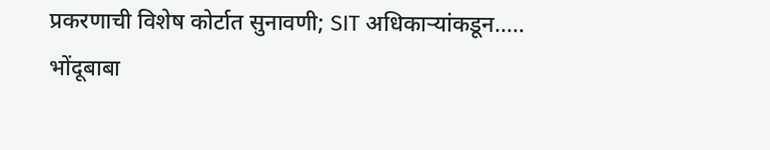प्रकरणाची विशेष कोर्टात सुनावणी; SIT अधिकाऱ्यांकडून.....
भोंदूबाबा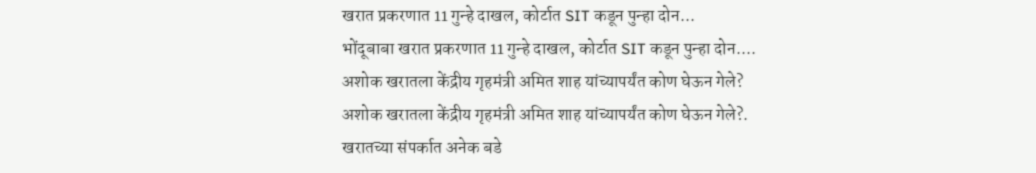खरात प्रकरणात 11 गुन्हे दाखल, कोर्टात SIT कडून पुन्हा दोन...
भोंदूबाबा खरात प्रकरणात 11 गुन्हे दाखल, कोर्टात SIT कडून पुन्हा दोन....
अशोक खरातला केंद्रीय गृहमंत्री अमित शाह यांच्यापर्यंत कोण घेऊन गेले?
अशोक खरातला केंद्रीय गृहमंत्री अमित शाह यांच्यापर्यंत कोण घेऊन गेले?.
खरातच्या संपर्कात अनेक बडे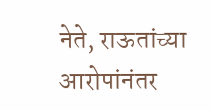नेते, राऊतांच्या आरोपांनंतर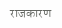राजकारण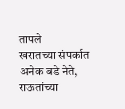तापले
खरातच्या संपर्कात अनेक बडे नेते, राऊतांच्या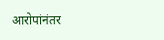आरोपांनंतर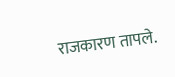राजकारण तापले.